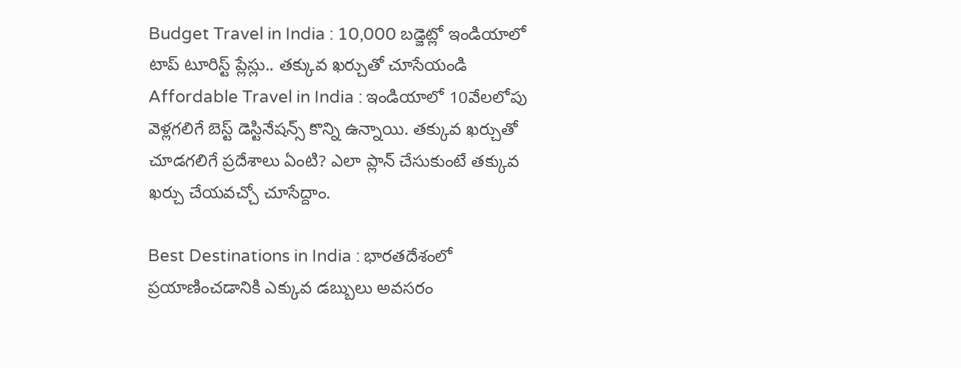Budget Travel in India : 10,000 బడ్జెట్లో ఇండియాలో టాప్ టూరిస్ట్ ప్లేస్లు.. తక్కువ ఖర్చుతో చూసేయండి
Affordable Travel in India : ఇండియాలో 10వేలలోపు వెళ్లగలిగే బెస్ట్ డెస్టినేషన్స్ కొన్ని ఉన్నాయి. తక్కువ ఖర్చుతో చూడగలిగే ప్రదేశాలు ఏంటి? ఎలా ప్లాన్ చేసుకుంటే తక్కువ ఖర్చు చేయవచ్చో చూసేద్దాం.

Best Destinations in India : భారతదేశంలో ప్రయాణించడానికి ఎక్కువ డబ్బులు అవసరం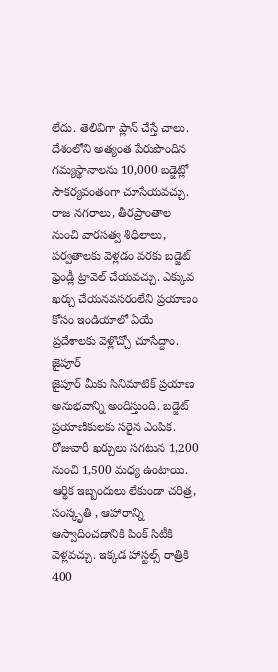లేదు. తెలివిగా ప్లాన్ చేస్తే చాలు. దేశంలోని అత్యంత పేరుపొందిన గమ్యస్థానాలను 10,000 బడ్జెట్లో సౌకర్యవంతంగా చూసేయవచ్చు. రాజ నగరాలు, తీరప్రాంతాల నుంచి వారసత్వ శిధిలాలు, పర్వతాలకు వెళ్లడం వరకు బడ్జెట్ ఫ్రెండ్లీ ట్రావెల్ చేయవచ్చు. ఎక్కువ ఖర్చు చేయనవసరంలేని ప్రయాణం కోసం ఇండియాలో ఏయే ప్రదేశాలకు వెళ్లొచ్చో చూసేద్దాం.
జైపూర్
జైపూర్ మీకు సినిమాటిక్ ప్రయాణ అనుభవాన్ని అందిస్తుంది. బడ్జెట్ ప్రయాణికులకు సరైన ఎంపిక. రోజువారీ ఖర్చులు సగటున 1,200 నుంచి 1,500 మధ్య ఉంటాయి. ఆర్థిక ఇబ్బందులు లేకుండా చరిత్ర, సంస్కృతి , ఆహారాన్ని ఆస్వాదించడానికి పింక్ సిటీకి వెళ్లవచ్చు. ఇక్కడ హాస్టల్స్ రాత్రికి 400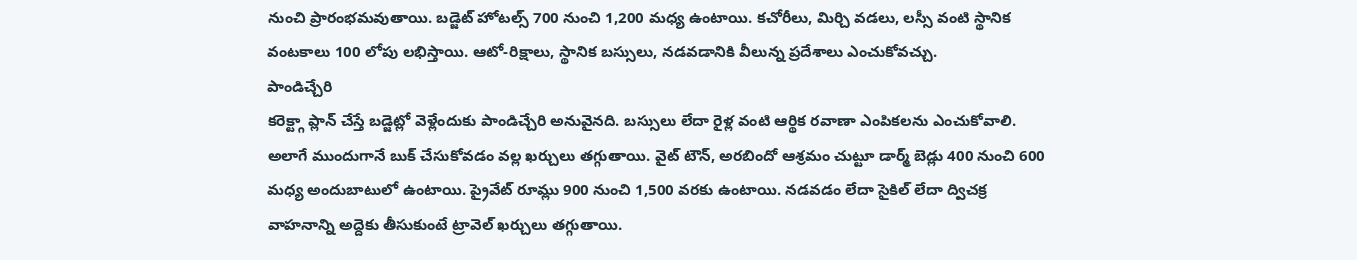నుంచి ప్రారంభమవుతాయి. బడ్జెట్ హోటల్స్ 700 నుంచి 1,200 మధ్య ఉంటాయి. కచోరీలు, మిర్చి వడలు, లస్సీ వంటి స్థానిక వంటకాలు 100 లోపు లభిస్తాయి. ఆటో-రిక్షాలు, స్థానిక బస్సులు, నడవడానికి వీలున్న ప్రదేశాలు ఎంచుకోవచ్చు.
పాండిచ్చేరి
కరెక్ట్గా ప్లాన్ చేస్తే బడ్జెట్లో వెళ్లేందుకు పాండిచ్చేరి అనువైనది. బస్సులు లేదా రైళ్ల వంటి ఆర్థిక రవాణా ఎంపికలను ఎంచుకోవాలి. అలాగే ముందుగానే బుక్ చేసుకోవడం వల్ల ఖర్చులు తగ్గుతాయి. వైట్ టౌన్, అరబిందో ఆశ్రమం చుట్టూ డార్మ్ బెడ్లు 400 నుంచి 600 మధ్య అందుబాటులో ఉంటాయి. ప్రైవేట్ రూమ్లు 900 నుంచి 1,500 వరకు ఉంటాయి. నడవడం లేదా సైకిల్ లేదా ద్విచక్ర వాహనాన్ని అద్దెకు తీసుకుంటే ట్రావెల్ ఖర్చులు తగ్గుతాయి.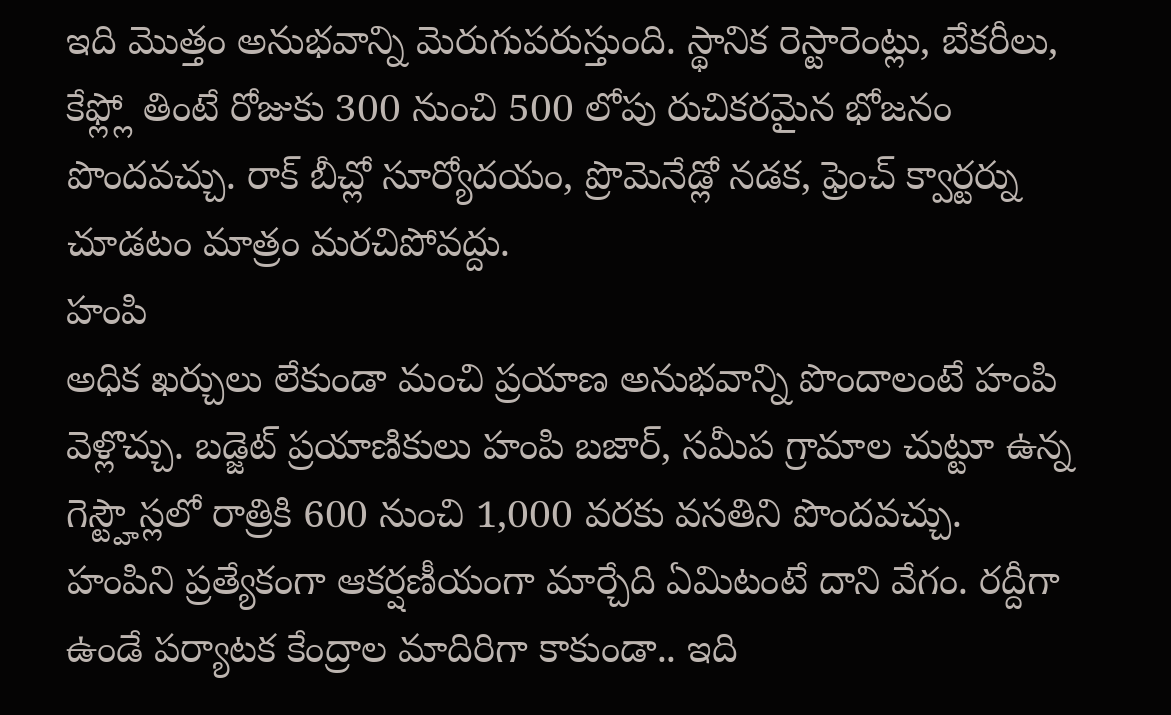ఇది మొత్తం అనుభవాన్ని మెరుగుపరుస్తుంది. స్థానిక రెస్టారెంట్లు, బేకరీలు, కేఫ్ల్లో తింటే రోజుకు 300 నుంచి 500 లోపు రుచికరమైన భోజనం పొందవచ్చు. రాక్ బీచ్లో సూర్యోదయం, ప్రొమెనేడ్లో నడక, ఫ్రెంచ్ క్వార్టర్ను చూడటం మాత్రం మరచిపోవద్దు.
హంపి
అధిక ఖర్చులు లేకుండా మంచి ప్రయాణ అనుభవాన్ని పొందాలంటే హంపి వెళ్లొచ్చు. బడ్జెట్ ప్రయాణికులు హంపి బజార్, సమీప గ్రామాల చుట్టూ ఉన్న గెస్ట్హౌస్లలో రాత్రికి 600 నుంచి 1,000 వరకు వసతిని పొందవచ్చు. హంపిని ప్రత్యేకంగా ఆకర్షణీయంగా మార్చేది ఏమిటంటే దాని వేగం. రద్దీగా ఉండే పర్యాటక కేంద్రాల మాదిరిగా కాకుండా.. ఇది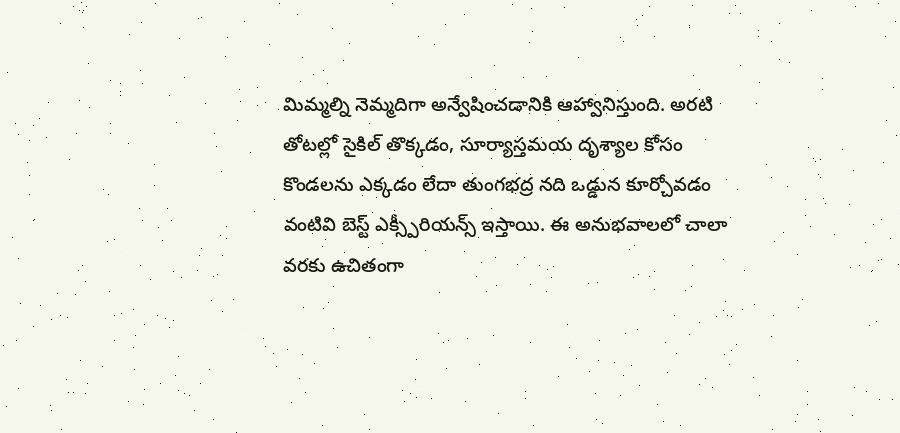మిమ్మల్ని నెమ్మదిగా అన్వేషించడానికి ఆహ్వానిస్తుంది. అరటి తోటల్లో సైకిల్ తొక్కడం, సూర్యాస్తమయ దృశ్యాల కోసం కొండలను ఎక్కడం లేదా తుంగభద్ర నది ఒడ్డున కూర్చోవడం వంటివి బెస్ట్ ఎక్స్పీరియన్స్ ఇస్తాయి. ఈ అనుభవాలలో చాలా వరకు ఉచితంగా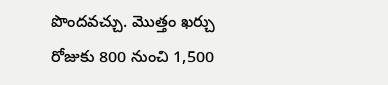పొందవచ్చు. మొత్తం ఖర్చు రోజుకు 800 నుంచి 1,500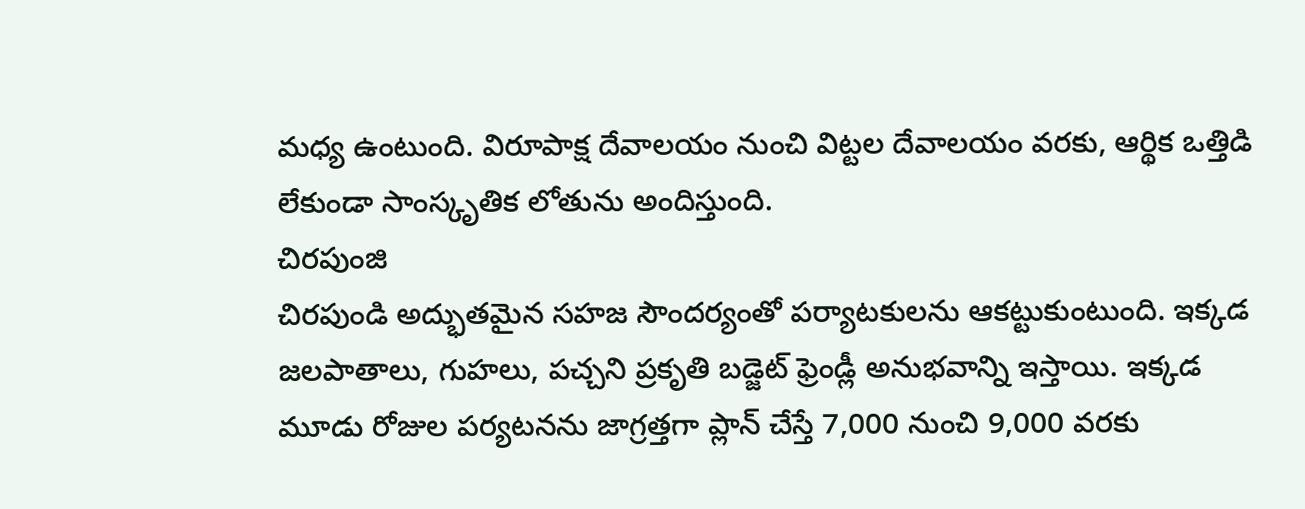మధ్య ఉంటుంది. విరూపాక్ష దేవాలయం నుంచి విట్టల దేవాలయం వరకు, ఆర్థిక ఒత్తిడి లేకుండా సాంస్కృతిక లోతును అందిస్తుంది.
చిరపుంజి
చిరపుండి అద్భుతమైన సహజ సౌందర్యంతో పర్యాటకులను ఆకట్టుకుంటుంది. ఇక్కడ జలపాతాలు, గుహలు, పచ్చని ప్రకృతి బడ్జెట్ ఫ్రెండ్లీ అనుభవాన్ని ఇస్తాయి. ఇక్కడ మూడు రోజుల పర్యటనను జాగ్రత్తగా ప్లాన్ చేస్తే 7,000 నుంచి 9,000 వరకు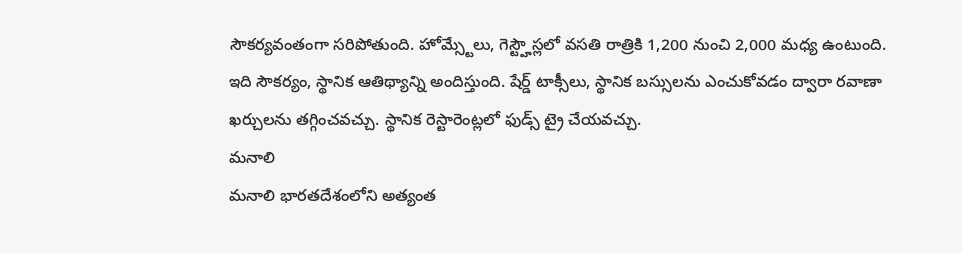సౌకర్యవంతంగా సరిపోతుంది. హోమ్స్టేలు, గెస్ట్హౌస్లలో వసతి రాత్రికి 1,200 నుంచి 2,000 మధ్య ఉంటుంది. ఇది సౌకర్యం, స్థానిక ఆతిథ్యాన్ని అందిస్తుంది. షేర్డ్ టాక్సీలు, స్థానిక బస్సులను ఎంచుకోవడం ద్వారా రవాణా ఖర్చులను తగ్గించవచ్చు. స్థానిక రెస్టారెంట్లలో ఫుడ్స్ ట్రై చేయవచ్చు.
మనాలి
మనాలి భారతదేశంలోని అత్యంత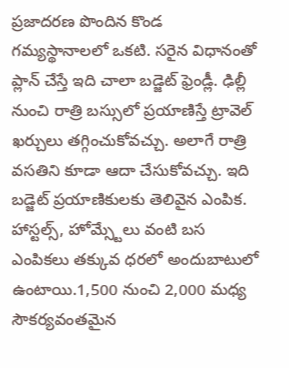ప్రజాదరణ పొందిన కొండ గమ్యస్థానాలలో ఒకటి. సరైన విధానంతో ప్లాన్ చేస్తే ఇది చాలా బడ్జెట్ ఫ్రెండ్లీ. ఢిల్లీ నుంచి రాత్రి బస్సులో ప్రయాణిస్తే ట్రావెల్ ఖర్చులు తగ్గించుకోవచ్చు. అలాగే రాత్రి వసతిని కూడా ఆదా చేసుకోవచ్చు. ఇది బడ్జెట్ ప్రయాణికులకు తెలివైన ఎంపిక. హాస్టల్స్, హోమ్స్టేలు వంటి బస ఎంపికలు తక్కువ ధరలో అందుబాటులో ఉంటాయి.1,500 నుంచి 2,000 మధ్య సౌకర్యవంతమైన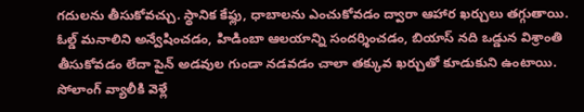గదులను తీసుకోవచ్చు. స్థానిక కేఫ్లు, ధాబాలను ఎంచుకోవడం ద్వారా ఆహార ఖర్చులు తగ్గుతాయి. ఓల్డ్ మనాలిని అన్వేషించడం, హిడింబా ఆలయాన్ని సందర్శించడం, బియాస్ నది ఒడ్డున విశ్రాంతి తీసుకోవడం లేదా పైన్ అడవుల గుండా నడవడం చాలా తక్కువ ఖర్చుతో కూడుకుని ఉంటాయి. సోలాంగ్ వ్యాలీకి వెళ్లే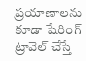ప్రయాణాలను కూడా షేరింగ్ ట్రావెల్ చేస్తే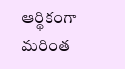ఆర్థికంగా మరింత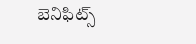బెనిఫిట్స్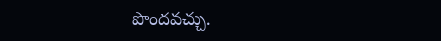పొందవచ్చు.